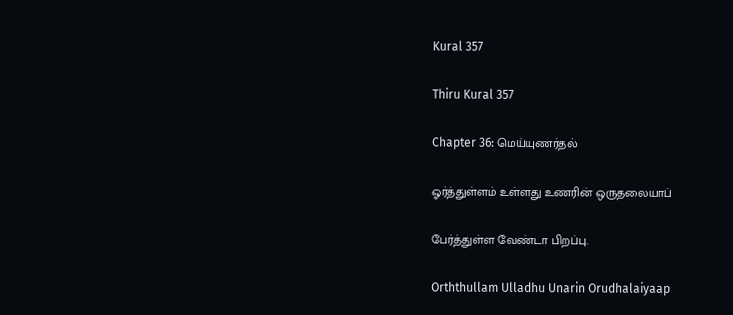Kural 357

Thiru Kural 357

Chapter 36: மெய்யுணர்தல்

ஓர்த்துள்ளம் உள்ளது உணரின் ஒருதலையாப்

பேர்த்துள்ள வேண்டா பிறப்பு.

Orththullam Ulladhu Unarin Orudhalaiyaap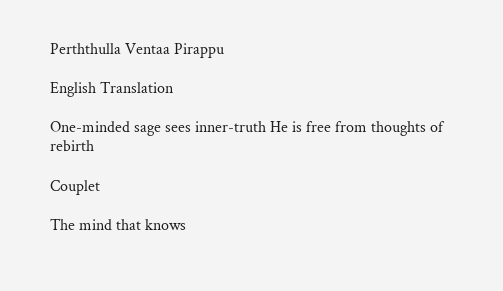Perththulla Ventaa Pirappu

English Translation

One-minded sage sees inner-truth He is free from thoughts of rebirth

Couplet

The mind that knows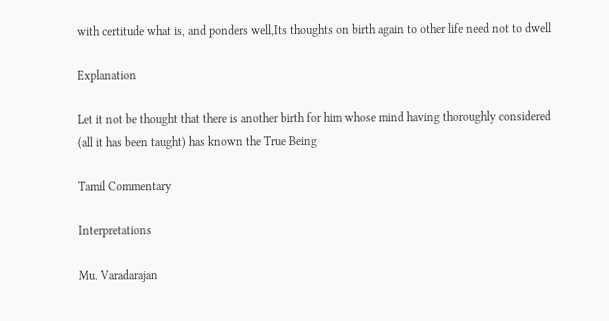with certitude what is, and ponders well,Its thoughts on birth again to other life need not to dwell

Explanation

Let it not be thought that there is another birth for him whose mind having thoroughly considered (all it has been taught) has known the True Being

Tamil Commentary

Interpretations

Mu. Varadarajan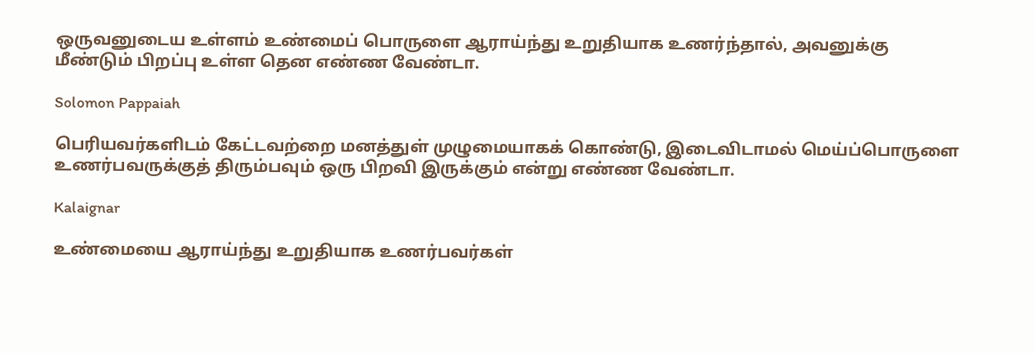ஒருவனுடைய உள்ளம் உண்மைப் பொருளை ஆராய்ந்து உறுதியாக உணர்ந்தால், அவனுக்கு மீண்டும் பிறப்பு உள்ள தென எண்ண வேண்டா.

Solomon Pappaiah

பெரியவர்களிடம் கேட்டவற்றை மனத்துள் முழுமையாகக் கொண்டு, இடைவிடாமல் மெய்ப்பொருளை உணர்பவருக்குத் ‌திரும்பவும் ஒரு பிறவி இருக்கும் என்று எண்ண வேண்டா.

Kalaignar

உண்மையை ஆராய்ந்து உறுதியாக உணர்பவர்கள்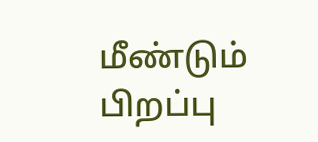மீண்டும் பிறப்பு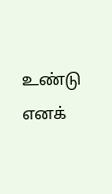உண்டு எனக்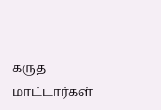கருத மாட்டார்கள்